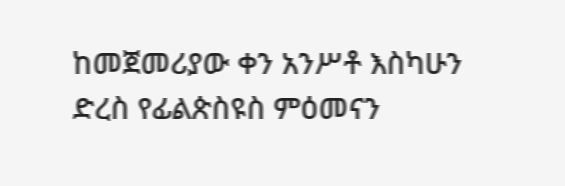ከመጀመሪያው ቀን አንሥቶ እስካሁን ድረስ የፊልጵስዩስ ምዕመናን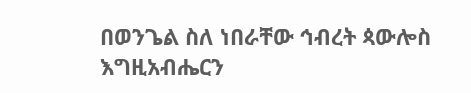በወንጌል ስለ ነበራቸው ኅብረት ጳውሎስ እግዚአብሔርን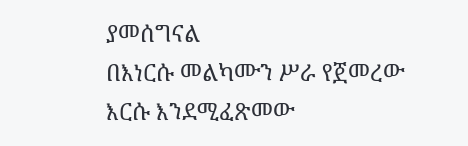ያመሰግናል
በእነርሱ መልካሙን ሥራ የጀመረው እርሱ እንደሚፈጽመው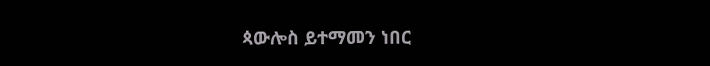ጳውሎስ ይተማመን ነበር